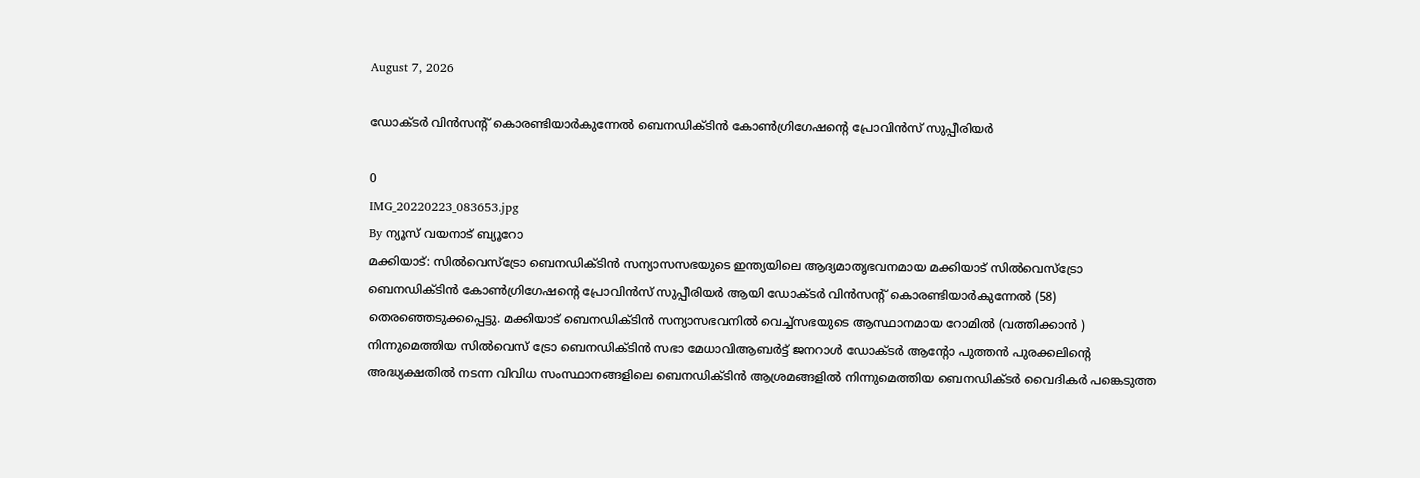August 7, 2026

ഡോക്ടർ വിൻസന്റ് കൊരണ്ടിയാർകുന്നേൽ ബെനഡിക്ടിൻ കോൺഗ്രിഗേഷന്റെ പ്രോവിൻസ് സുപ്പീരിയർ

0
IMG_20220223_083653.jpg
By ന്യൂസ് വയനാട് ബ്യൂറോ
മക്കിയാട്: സിൽവെസ്ട്രോ ബെനഡിക്ടിൻ സന്യാസസഭയുടെ ഇന്ത്യയിലെ ആദ്യമാതൃഭവനമായ മക്കിയാട് സിൽവെസ്ട്രോ ബെനഡിക്ടിൻ കോൺഗ്രിഗേഷന്റെ പ്രോവിൻസ് സുപ്പീരിയർ ആയി ഡോക്ടർ വിൻസന്റ് കൊരണ്ടിയാർകുന്നേൽ (58) തെരഞ്ഞെടുക്കപ്പെട്ടു. മക്കിയാട് ബെനഡിക്ടിൻ സന്യാസഭവനിൽ വെച്ച്സഭയുടെ ആസ്ഥാനമായ റോമിൽ (വത്തിക്കാൻ ) നിന്നുമെത്തിയ സിൽവെസ് ട്രോ ബെനഡിക്ടിൻ സഭാ മേധാവിആബർട്ട് ജനറാൾ ഡോക്ടർ ആന്റോ പുത്തൻ പുരക്കലിന്റെ അദ്ധ്യക്ഷതിൽ നടന്ന വിവിധ സംസ്ഥാനങ്ങളിലെ ബെനഡിക്ടിൻ ആശ്രമങ്ങളിൽ നിന്നുമെത്തിയ ബെനഡിക്ടർ വൈദികർ പങ്കെടുത്ത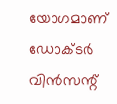യോഗമാണ് ഡോക്ടർ വിൻസന്റ്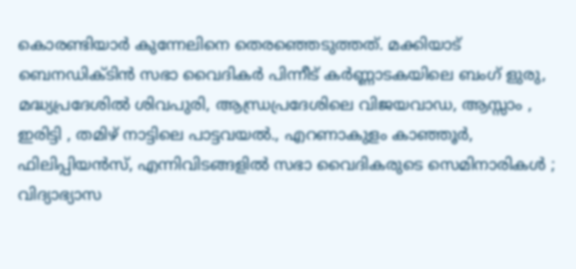കൊരണ്ടിയാർ കുന്നേലിനെ തെരഞ്ഞെടുത്തത്. മക്കിയാട് ബെനഡിക്ടിൻ സഭാ വൈദികർ പിന്നീട് കർണ്ണാടകയിലെ ബംഗ് ളുരു, മദ്ധ്യപ്രദേശിൽ ശിവപുരി, ആന്ധ്രപ്രദേശിലെ വിജയവാഡ, ആസ്സാം , ഇരിട്ടി , തമിഴ് നാട്ടിലെ പാട്ടവയൽ., എറണാകുളം കാഞ്ഞൂർ, ഫിലിപ്പിയൻസ്, എന്നിവിടങ്ങളിൽ സഭാ വൈദികരുടെ സെമിനാരികൾ ; വിദ്യാഭ്യാസ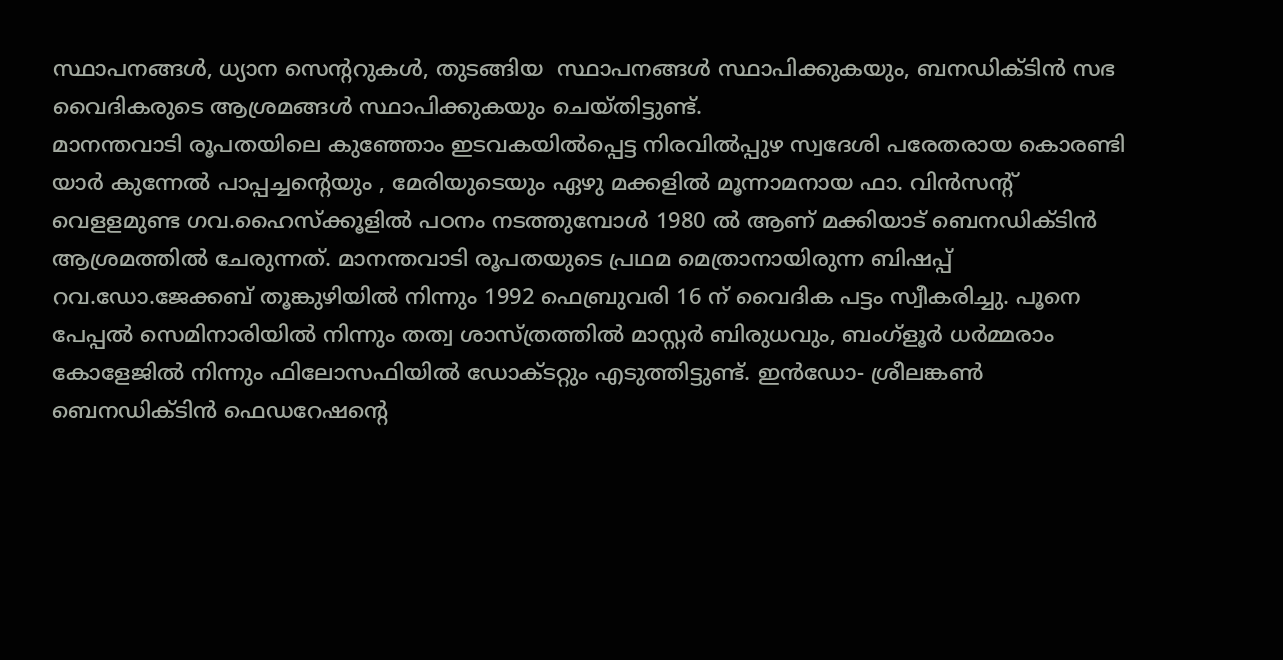സ്ഥാപനങ്ങൾ, ധ്യാന സെന്ററുകൾ, തുടങ്ങിയ  സ്ഥാപനങ്ങൾ സ്ഥാപിക്കുകയും, ബനഡിക്ടിൻ സഭ വൈദികരുടെ ആശ്രമങ്ങൾ സ്ഥാപിക്കുകയും ചെയ്തിട്ടുണ്ട്.
മാനന്തവാടി രൂപതയിലെ കുഞ്ഞോം ഇടവകയിൽപ്പെട്ട നിരവിൽപ്പുഴ സ്വദേശി പരേതരായ കൊരണ്ടി യാർ കുന്നേൽ പാപ്പച്ചന്റെയും , മേരിയുടെയും ഏഴു മക്കളിൽ മൂന്നാമനായ ഫാ. വിൻസന്റ് വെളളമുണ്ട ഗവ.ഹൈസ്ക്കൂളിൽ പഠനം നടത്തുമ്പോൾ 1980 ൽ ആണ് മക്കിയാട് ബെനഡിക്ടിൻ ആശ്രമത്തിൽ ചേരുന്നത്. മാനന്തവാടി രൂപതയുടെ പ്രഥമ മെത്രാനായിരുന്ന ബിഷപ്പ് റവ.ഡോ.ജേക്കബ് തൂങ്കുഴിയിൽ നിന്നും 1992 ഫെബ്രുവരി 16 ന് വൈദിക പട്ടം സ്വീകരിച്ചു. പൂനെ പേപ്പൽ സെമിനാരിയിൽ നിന്നും തത്വ ശാസ്ത്രത്തിൽ മാസ്റ്റർ ബിരുധവും, ബംഗ്ളൂർ ധർമ്മരാം കോളേജിൽ നിന്നും ഫിലോസഫിയിൽ ഡോക്ടറ്റും എടുത്തിട്ടുണ്ട്. ഇൻഡോ- ശ്രീലങ്കൺ ബെനഡിക്ടിൻ ഫെഡറേഷന്റെ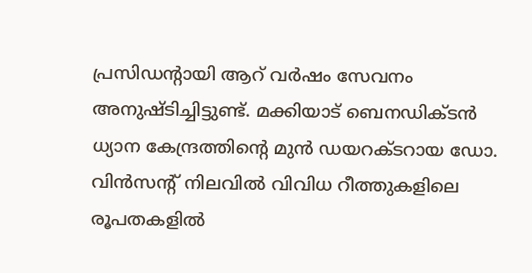പ്രസിഡന്റായി ആറ് വർഷം സേവനം അനുഷ്ടിച്ചിട്ടുണ്ട്. മക്കിയാട് ബെനഡിക്ടൻ ധ്യാന കേന്ദ്രത്തിന്റെ മുൻ ഡയറക്ടറായ ഡോ. വിൻസന്റ് നിലവിൽ വിവിധ റീത്തുകളിലെ രൂപതകളിൽ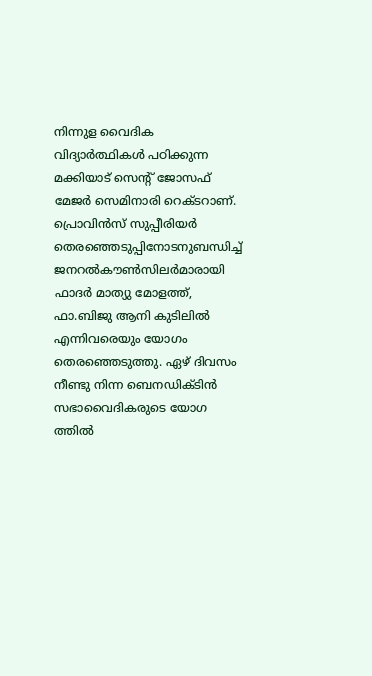നിന്നുള വൈദിക വിദ്യാർത്ഥികൾ പഠിക്കുന്ന മക്കിയാട് സെന്റ് ജോസഫ് മേജർ സെമിനാരി റെക്ടറാണ്.
പ്രൊവിൻസ് സുപ്പീരിയർ തെരഞ്ഞെടുപ്പിനോടനുബന്ധിച്ച് ജനറൽകൗൺസിലർമാരായി ഫാദർ മാത്യു മോളത്ത്, ഫാ.ബിജു ആനി കുടിലിൽ എന്നിവരെയും യോഗം തെരഞ്ഞെടുത്തു. ഏഴ് ദിവസം നീണ്ടു നിന്ന ബെനഡിക്ടിൻ സഭാവൈദികരുടെ യോഗ  ത്തിൽ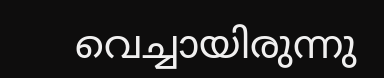വെച്ചായിരുന്നു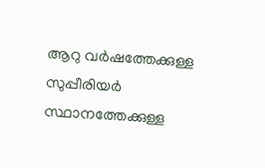ആറു വർഷത്തേക്കുള്ള സുപ്പീരിയർ സ്ഥാനത്തേക്കുള്ള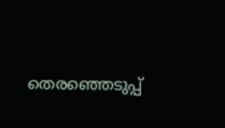തെരഞ്ഞെടുപ്പ്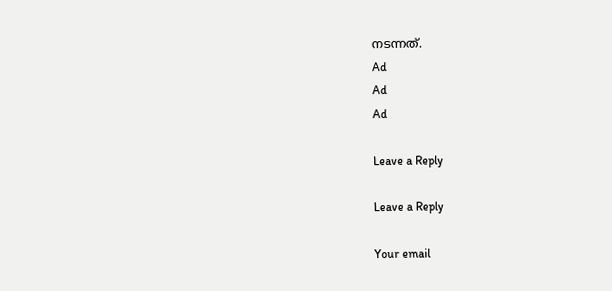നടന്നത്.
Ad
Ad
Ad

Leave a Reply

Leave a Reply

Your email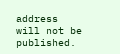address will not be published.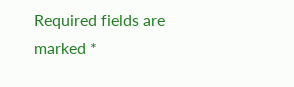Required fields are marked *